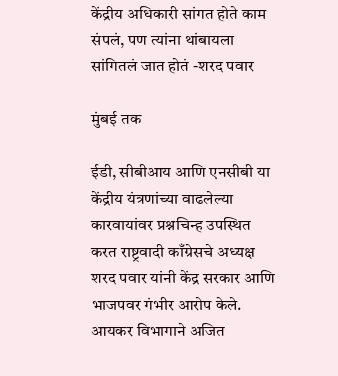केंद्रीय अधिकारी सांगत होते काम संपलं, पण त्यांना थांबायला सांगितलं जात होतं -शरद पवार

मुंबई तक

ईडी, सीबीआय आणि एनसीबी या केंद्रीय यंत्रणांच्या वाढलेल्या कारवायांवर प्रश्नचिन्ह उपस्थित करत राष्ट्रवादी काँग्रेसचे अध्यक्ष शरद पवार यांनी केंद्र सरकार आणि भाजपवर गंभीर आरोप केले. आयकर विभागाने अजित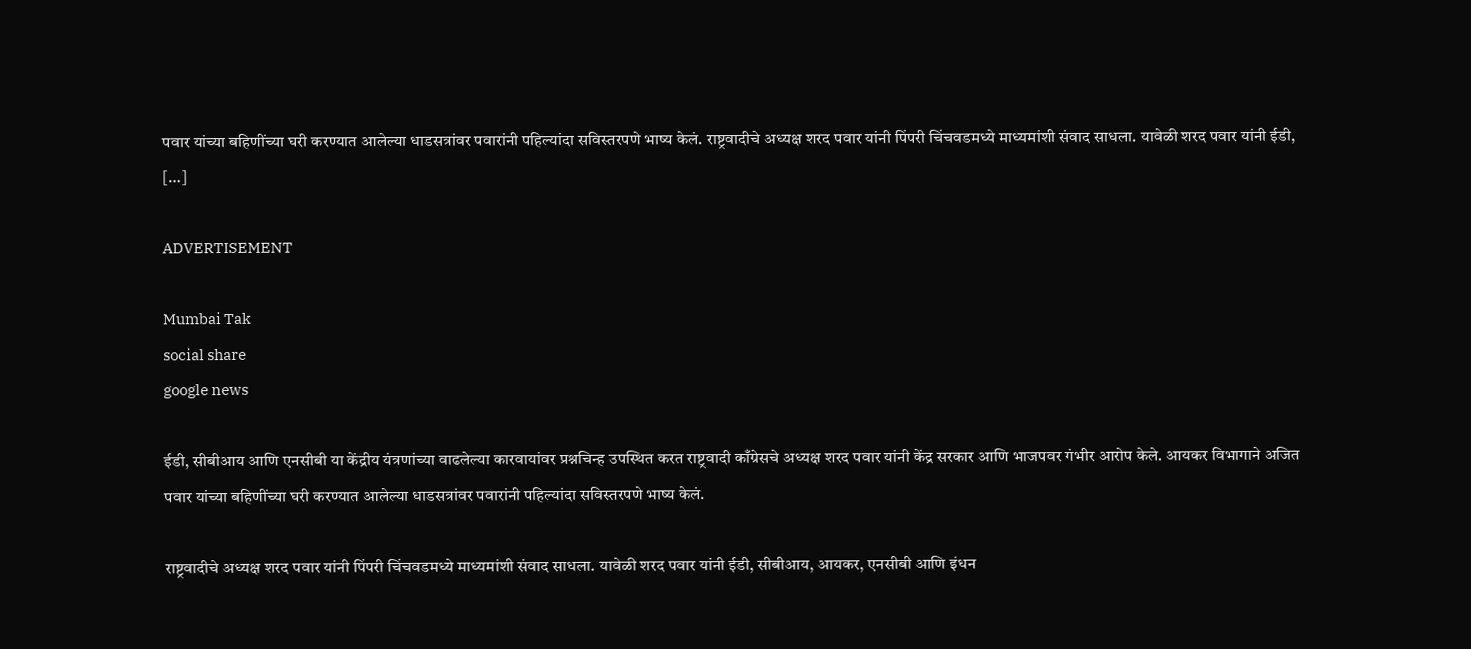पवार यांच्या बहिणींच्या घरी करण्यात आलेल्या धाडसत्रांवर पवारांनी पहिल्यांदा सविस्तरपणे भाष्य केलं. राष्ट्रवादीचे अध्यक्ष शरद पवार यांनी पिंपरी चिंचवडमध्ये माध्यमांशी संवाद साधला. यावेळी शरद पवार यांनी ईडी, […]

ADVERTISEMENT

Mumbai Tak
social share
google news

ईडी, सीबीआय आणि एनसीबी या केंद्रीय यंत्रणांच्या वाढलेल्या कारवायांवर प्रश्नचिन्ह उपस्थित करत राष्ट्रवादी काँग्रेसचे अध्यक्ष शरद पवार यांनी केंद्र सरकार आणि भाजपवर गंभीर आरोप केले. आयकर विभागाने अजित पवार यांच्या बहिणींच्या घरी करण्यात आलेल्या धाडसत्रांवर पवारांनी पहिल्यांदा सविस्तरपणे भाष्य केलं.

राष्ट्रवादीचे अध्यक्ष शरद पवार यांनी पिंपरी चिंचवडमध्ये माध्यमांशी संवाद साधला. यावेळी शरद पवार यांनी ईडी, सीबीआय, आयकर, एनसीबी आणि इंधन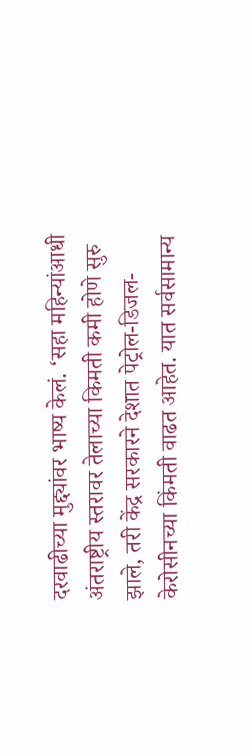दरवाढीच्या मुद्द्यांवर भाष्य केलं. ‘सहा महिन्यांआधी अंतराष्ट्रीय स्तरावर तेलाच्या किमती कमी होणे सुरु झाले, तरी केंद्र सरकारने देशात पेट्रोल-डिजल-केरोसीनच्या किंमती वाढत आहेत. यात सर्वसामान्य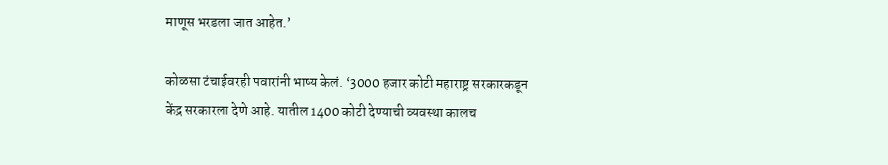माणूस भरडला जात आहेत.’

कोळसा टंचाईवरही पवारांनी भाष्य केलं. ‘3000 हजार कोटी महाराष्ट्र सरकारकडून केंद्र सरकारला देणे आहे. यातील 1400 कोटी देण्याची व्यवस्था कालच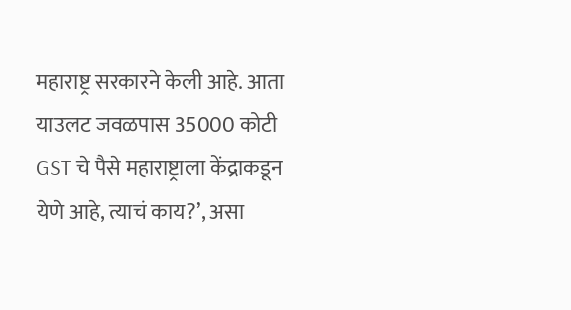महाराष्ट्र सरकारने केली आहे. आता याउलट जवळपास 35000 कोटी GST चे पैसे महाराष्ट्राला केंद्राकडून येणे आहे, त्याचं काय?’, असा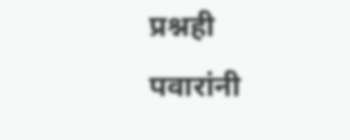प्रश्नही पवारांनी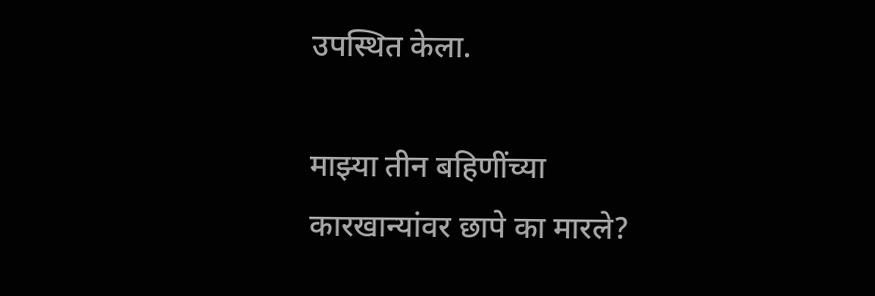उपस्थित केला.

माझ्या तीन बहिणींच्या कारखान्यांवर छापे का मारले?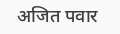अजित पवार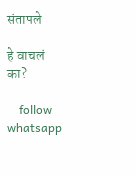संतापले

हे वाचलं का?

    follow whatsapp